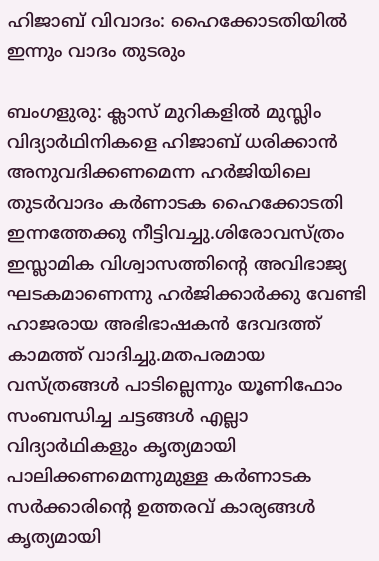ഹിജാബ് വിവാദം: ഹൈക്കോടതിയില്‍ ഇന്നും വാദം തുടരും

ബംഗളുരു: ക്ലാസ് മുറികളില്‍ മുസ്ലിം വിദ്യാര്‍ഥിനികളെ ഹിജാബ് ധരിക്കാന്‍ അനുവദിക്കണമെന്ന ഹര്‍ജിയിലെ തുടര്‍വാദം കര്‍ണാടക ഹൈക്കോടതി ഇന്നത്തേക്കു നീട്ടിവച്ചു.ശിരോവസ്ത്രം ഇസ്ലാമിക വിശ്വാസത്തിന്റെ അവിഭാജ്യ ഘടകമാണെന്നു ഹര്‍ജിക്കാര്‍ക്കു വേണ്ടി ഹാജരായ അഭിഭാഷകന്‍ ദേവദത്ത് കാമത്ത് വാദിച്ചു.മതപരമായ വസ്ത്രങ്ങള്‍ പാടില്ലെന്നും യൂണിഫോം സംബന്ധിച്ച ചട്ടങ്ങള്‍ എല്ലാ വിദ്യാര്‍ഥികളും കൃത്യമായി പാലിക്കണമെന്നുമുള്ള കര്‍ണാടക സര്‍ക്കാരിന്റെ ഉത്തരവ് കാര്യങ്ങള്‍ കൃത്യമായി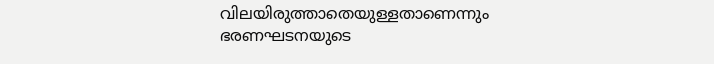വിലയിരുത്താതെയുള്ളതാണെന്നും ഭരണഘടനയുടെ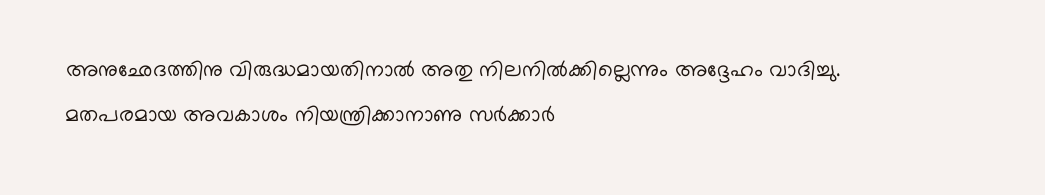അനുഛേദത്തിനു വിരുദ്ധമായതിനാല്‍ അതു നിലനില്‍ക്കില്ലെന്നും അദ്ദേഹം വാദിച്ചു. മതപരമായ അവകാശം നിയന്ത്രിക്കാനാണു സര്‍ക്കാര്‍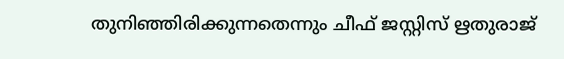തുനിഞ്ഞിരിക്കുന്നതെന്നും ചീഫ് ജസ്റ്റിസ് ഋതുരാജ്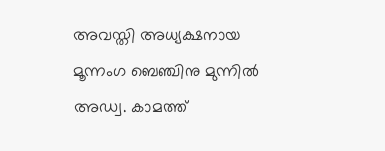അവസ്തി അധ്യക്ഷനായ മൂന്നംഗ ബെഞ്ചിനു മുന്നില്‍ അഡ്വ. കാമത്ത്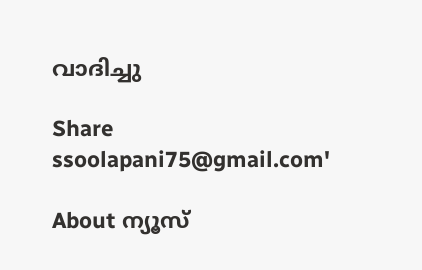വാദിച്ചു

Share
ssoolapani75@gmail.com'

About ന്യൂസ്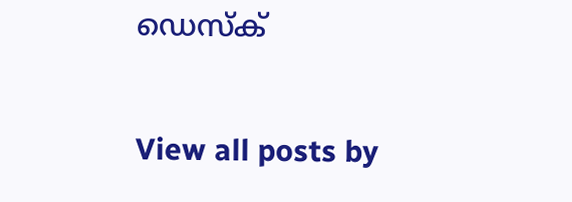ഡെസ്ക്

View all posts by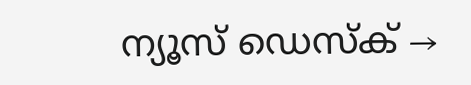ന്യൂസ് ഡെസ്ക് →